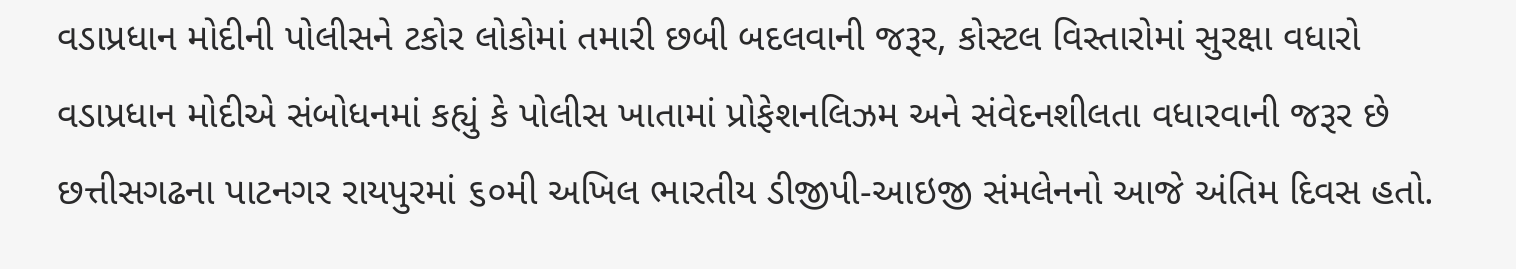વડાપ્રધાન મોદીની પોલીસને ટકોર લોકોમાં તમારી છબી બદલવાની જરૂર, કોસ્ટલ વિસ્તારોમાં સુરક્ષા વધારો વડાપ્રધાન મોદીએ સંબોધનમાં કહ્યું કે પોલીસ ખાતામાં પ્રોફેશનલિઝમ અને સંવેદનશીલતા વધારવાની જરૂર છે
છત્તીસગઢના પાટનગર રાયપુરમાં ૬૦મી અખિલ ભારતીય ડીજીપી-આઇજી સંમલેનનો આજે અંતિમ દિવસ હતો.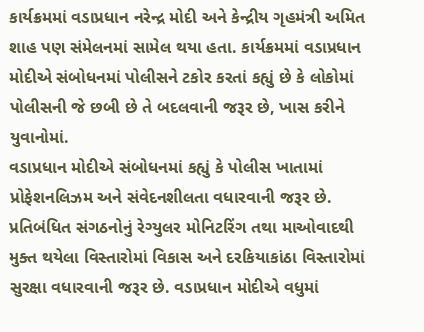કાર્યક્રમમાં વડાપ્રધાન નરેન્દ્ર મોદી અને કેન્દ્રીય ગૃહમંત્રી અમિત શાહ પણ સંમેલનમાં સામેલ થયા હતા. કાર્યક્રમમાં વડાપ્રધાન મોદીએ સંબોધનમાં પોલીસને ટકોર કરતાં કહ્યું છે કે લોકોમાં પોલીસની જે છબી છે તે બદલવાની જરૂર છે, ખાસ કરીને યુવાનોમાં.
વડાપ્રધાન મોદીએ સંબોધનમાં કહ્યું કે પોલીસ ખાતામાં પ્રોફેશનલિઝમ અને સંવેદનશીલતા વધારવાની જરૂર છે. પ્રતિબંધિત સંગઠનોનું રેગ્યુલર મોનિટરિંગ તથા માઓવાદથી મુક્ત થયેલા વિસ્તારોમાં વિકાસ અને દરકિયાકાંઠા વિસ્તારોમાં સુરક્ષા વધારવાની જરૂર છે. વડાપ્રધાન મોદીએ વધુમાં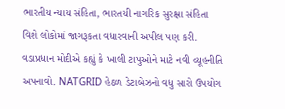ભારતીય ન્યાય સંહિતા, ભારતયી નાગરિક સુરક્ષા સંહિતા વિશે લોકોમાં જાગરૂકતા વધારવાની અપીલ પણ કરી.
વડાપ્રધાન મોદીએ કહ્યું કે ખાલી ટાપુઓને માટે નવી વ્યૂહનીતિ અપનાવો. NATGRID હેઠળ ડેટાબેઝનો વધુ સારો ઉપયોગ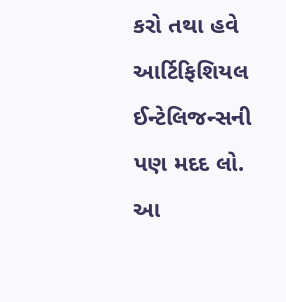કરો તથા હવે આર્ટિફિશિયલ ઈન્ટેલિજન્સની પણ મદદ લો.
આ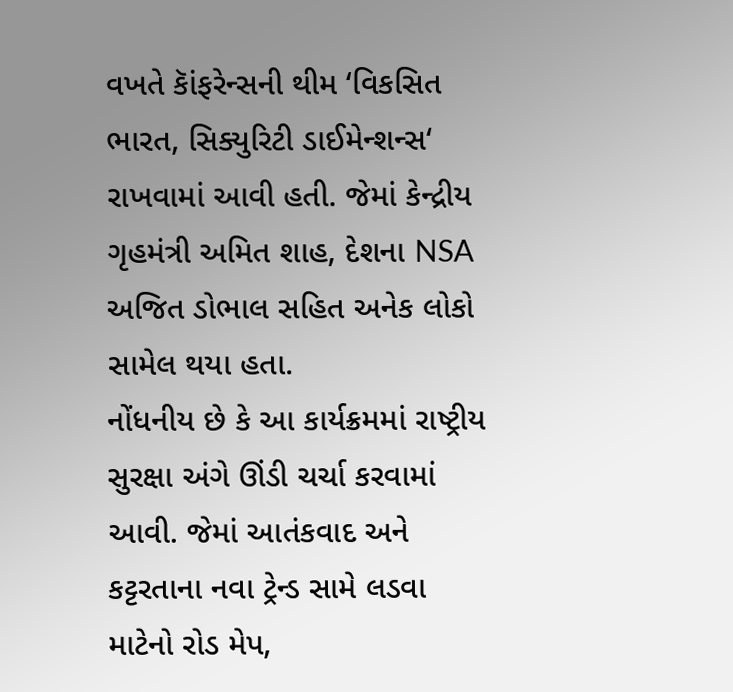વખતે કાૅંફરેન્સની થીમ ‘વિકસિત ભારત, સિક્યુરિટી ડાઈમેન્શન્સ‘ રાખવામાં આવી હતી. જેમાં કેન્દ્રીય ગૃહમંત્રી અમિત શાહ, દેશના NSA અજિત ડોભાલ સહિત અનેક લોકો સામેલ થયા હતા.
નોંધનીય છે કે આ કાર્યક્રમમાં રાષ્ટ્રીય સુરક્ષા અંગે ઊંડી ચર્ચા કરવામાં આવી. જેમાં આતંકવાદ અને કટ્ટરતાના નવા ટ્રેન્ડ સામે લડવા માટેનો રોડ મેપ,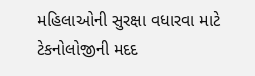મહિલાઓની સુરક્ષા વધારવા માટે ટેકનોલોજીની મદદ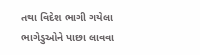તથા વિદેશ ભાગી ગયેલા ભાગેડુઓને પાછા લાવવા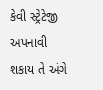કેવી સ્ટ્રેટેજી અપનાવી શકાય તે અંગે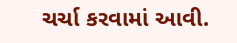ચર્ચા કરવામાં આવી.